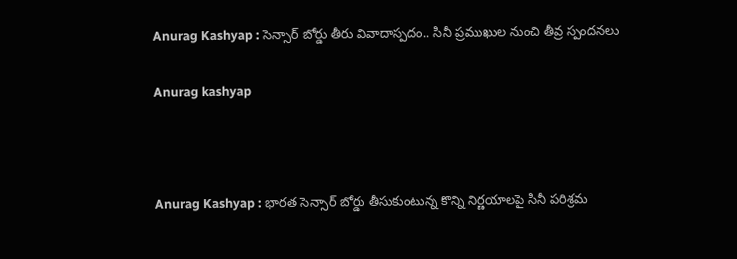Anurag Kashyap : సెన్సార్ బోర్డు తీరు వివాదాస్పదం.. సినీ ప్రముఖుల నుంచి తీవ్ర స్పందనలు

Anurag kashyap



Anurag Kashyap : భారత సెన్సార్ బోర్డు తీసుకుంటున్న కొన్ని నిర్ణయాలపై సినీ పరిశ్రమ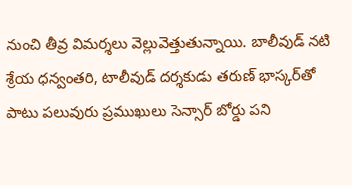నుంచి తీవ్ర విమర్శలు వెల్లువెత్తుతున్నాయి. బాలీవుడ్ నటి శ్రేయ ధన్వంతరి, టాలీవుడ్ దర్శకుడు తరుణ్ భాస్కర్‌తో పాటు పలువురు ప్రముఖులు సెన్సార్ బోర్డు పని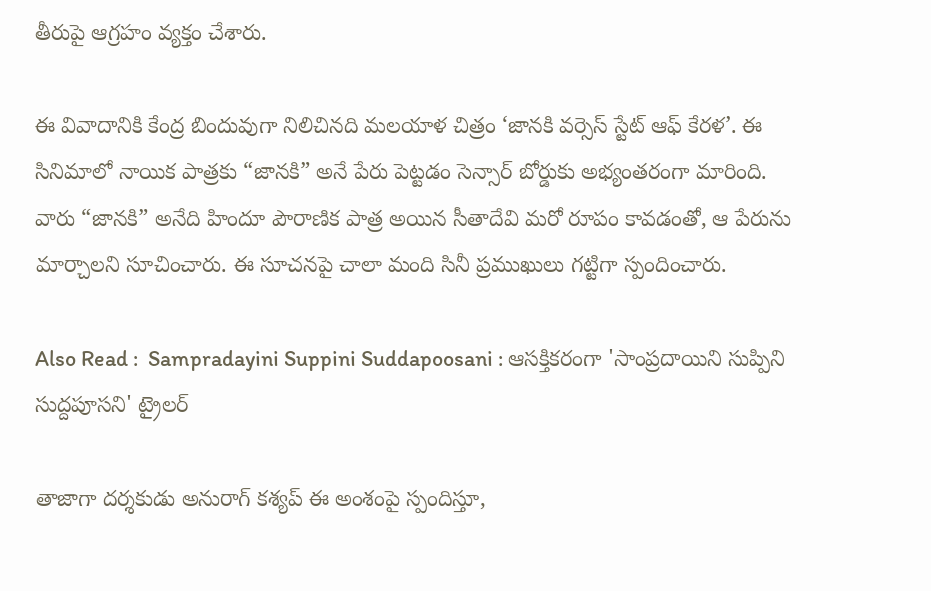తీరుపై ఆగ్రహం వ్యక్తం చేశారు.

ఈ వివాదానికి కేంద్ర బిందువుగా నిలిచినది మలయాళ చిత్రం ‘జానకి వర్సెస్ స్టేట్ ఆఫ్ కేరళ’. ఈ సినిమాలో నాయిక పాత్రకు “జానకి” అనే పేరు పెట్టడం సెన్సార్ బోర్డుకు అభ్యంతరంగా మారింది. వారు “జానకి” అనేది హిందూ పౌరాణిక పాత్ర అయిన సీతాదేవి మరో రూపం కావడంతో, ఆ పేరును మార్చాలని సూచించారు. ఈ సూచనపై చాలా మంది సినీ ప్రముఖులు గట్టిగా స్పందించారు.

Also Read :  Sampradayini Suppini Suddapoosani : ఆసక్తికరంగా 'సాంప్రదాయిని సుప్పిని సుద్దపూసని' ట్రైలర్

తాజాగా దర్శకుడు అనురాగ్ కశ్యప్ ఈ అంశంపై స్పందిస్తూ,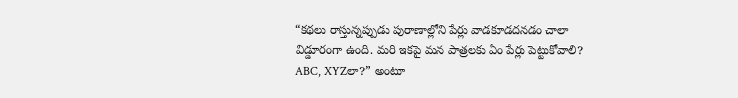“కథలు రాస్తున్నప్పుడు పురాణాల్లోని పేర్లు వాడకూడదనడం చాలా విడ్డూరంగా ఉంది. మరి ఇకపై మన పాత్రలకు ఏం పేర్లు పెట్టుకోవాలి? ABC, XYZలా?” అంటూ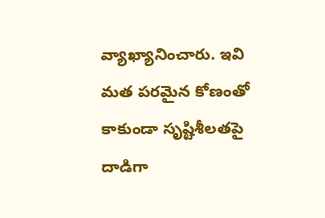వ్యాఖ్యానించారు. ఇవి మత పరమైన కోణంతో కాకుండా సృష్టిశీలతపై దాడిగా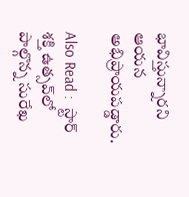భావిస్తున్నారని ఆయన అభిప్రాయపడ్డారు.

Also Read :  స్టార్ శక్తి ఉత్సవ్‌లో పాల్గొన్న సురేఖ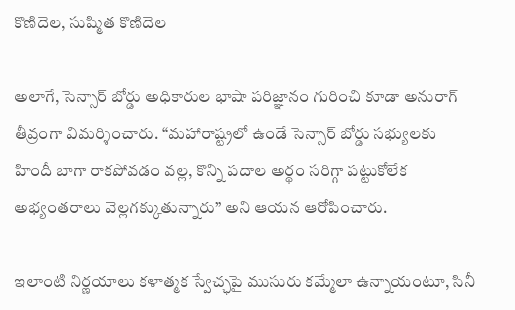కొణిదెల, సుష్మిత కొణిదెల

అలాగే, సెన్సార్ బోర్డు అధికారుల భాషా పరిజ్ఞానం గురించి కూడా అనురాగ్ తీవ్రంగా విమర్శించారు. “మహారాష్ట్రలో ఉండే సెన్సార్ బోర్డు సభ్యులకు హిందీ బాగా రాకపోవడం వల్ల, కొన్ని పదాల అర్థం సరిగ్గా పట్టుకోలేక అభ్యంతరాలు వెల్లగక్కుతున్నారు” అని ఆయన ఆరోపించారు.

ఇలాంటి నిర్ణయాలు కళాత్మక స్వేచ్ఛపై ముసురు కమ్మేలా ఉన్నాయంటూ, సినీ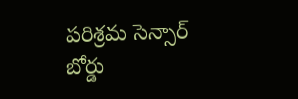పరిశ్రమ సెన్సార్ బోర్డు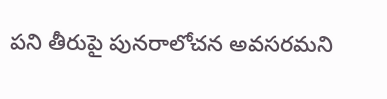పని తీరుపై పునరాలోచన అవసరమని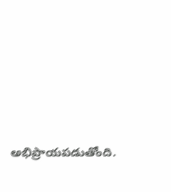అభిప్రాయపడుతోంది.